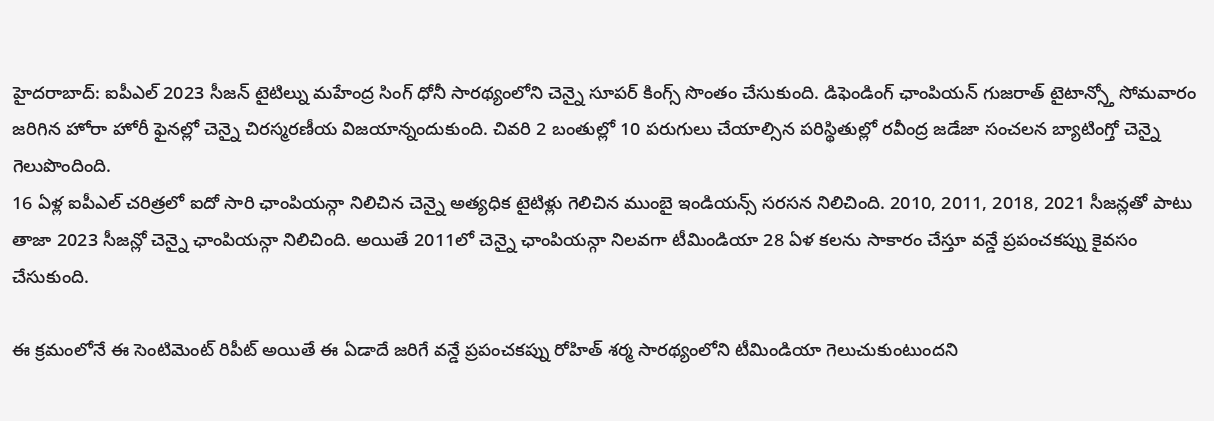హైదరాబాద్: ఐపీఎల్ 2023 సీజన్ టైటిల్ను మహేంద్ర సింగ్ ధోనీ సారథ్యంలోని చెన్నై సూపర్ కింగ్స్ సొంతం చేసుకుంది. డిఫెండింగ్ ఛాంపియన్ గుజరాత్ టైటాన్స్తో సోమవారం జరిగిన హోరా హోరీ ఫైనల్లో చెన్నై చిరస్మరణీయ విజయాన్నందుకుంది. చివరి 2 బంతుల్లో 10 పరుగులు చేయాల్సిన పరిస్థితుల్లో రవీంద్ర జడేజా సంచలన బ్యాటింగ్తో చెన్నై గెలుపొందింది.
16 ఏళ్ల ఐపీఎల్ చరిత్రలో ఐదో సారి ఛాంపియన్గా నిలిచిన చెన్నై అత్యధిక టైటిళ్లు గెలిచిన ముంబై ఇండియన్స్ సరసన నిలిచింది. 2010, 2011, 2018, 2021 సీజన్లతో పాటు తాజా 2023 సీజన్లో చెన్నై ఛాంపియన్గా నిలిచింది. అయితే 2011లో చెన్నై ఛాంపియన్గా నిలవగా టీమిండియా 28 ఏళ కలను సాకారం చేస్తూ వన్డే ప్రపంచకప్ను కైవసం చేసుకుంది.

ఈ క్రమంలోనే ఈ సెంటిమెంట్ రిపీట్ అయితే ఈ ఏడాదే జరిగే వన్డే ప్రపంచకప్ను రోహిత్ శర్మ సారథ్యంలోని టీమిండియా గెలుచుకుంటుందని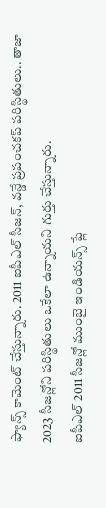ఫ్యాన్స్ కామెంట్ చేస్తున్నారు. 2011 ఐపీఎల్ సీజన్, వన్డే ప్రపంచకప్ పరిస్థితులు.. తాజా 2023 సీజన్లోని పరిస్థితులు ఒకేలా ఉన్నాయని గుర్తు చేస్తున్నారు.
ఐపీఎల్ 2011 సీజన్లో ముంబై ఇండియన్స్ ప్లే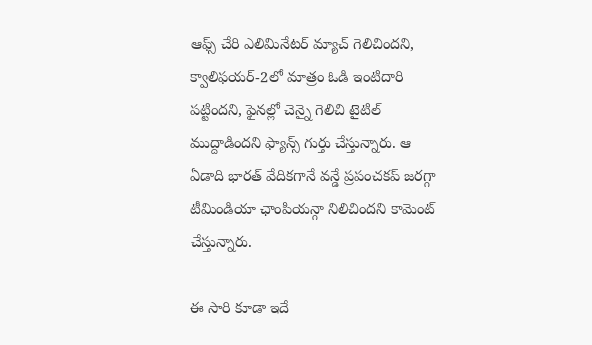ఆఫ్స్ చేరి ఎలిమినేటర్ మ్యాచ్ గెలిచిందని, క్వాలిఫయర్-2లో మాత్రం ఓడి ఇంటిదారి పట్టిందని, ఫైనల్లో చెన్నై గెలిచి టైటిల్ ముద్దాడిందని ఫ్యాన్స్ గుర్తు చేస్తున్నారు. ఆ ఏడాది భారత్ వేదికగానే వన్డే ప్రపంచకప్ జరగ్గా టీమిండియా ఛాంపియన్గా నిలిచిందని కామెంట్ చేస్తున్నారు.

ఈ సారి కూడా ఇదే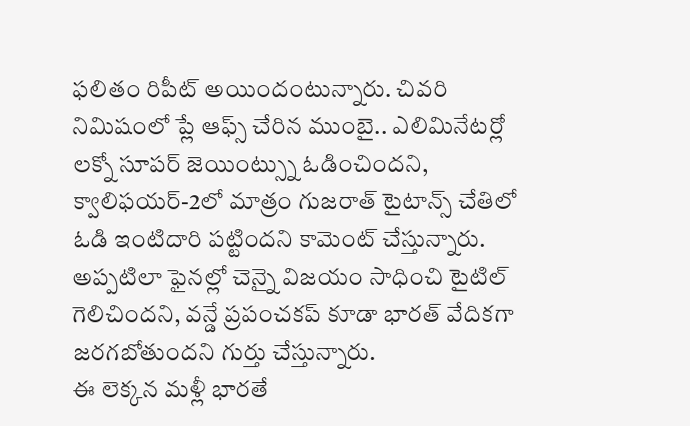ఫలితం రిపీట్ అయిందంటున్నారు. చివరి నిమిషంలో ప్లే ఆఫ్స్ చేరిన ముంబై.. ఎలిమినేటర్లో లక్నో సూపర్ జెయింట్స్ను ఓడించిందని, క్వాలిఫయర్-2లో మాత్రం గుజరాత్ టైటాన్స్ చేతిలో ఓడి ఇంటిదారి పట్టిందని కామెంట్ చేస్తున్నారు. అప్పటిలా ఫైనల్లో చెన్నై విజయం సాధించి టైటిల్ గెలిచిందని, వన్డే ప్రపంచకప్ కూడా భారత్ వేదికగా జరగబోతుందని గుర్తు చేస్తున్నారు.
ఈ లెక్కన మళ్లీ భారతే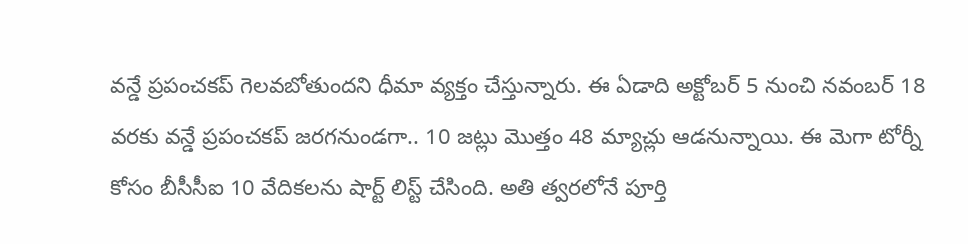వన్డే ప్రపంచకప్ గెలవబోతుందని ధీమా వ్యక్తం చేస్తున్నారు. ఈ ఏడాది అక్టోబర్ 5 నుంచి నవంబర్ 18 వరకు వన్డే ప్రపంచకప్ జరగనుండగా.. 10 జట్లు మొత్తం 48 మ్యాచ్లు ఆడనున్నాయి. ఈ మెగా టోర్నీ కోసం బీసీసీఐ 10 వేదికలను షార్ట్ లిస్ట్ చేసింది. అతి త్వరలోనే పూర్తి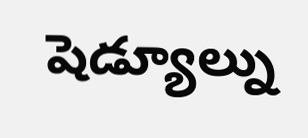షెడ్యూల్ను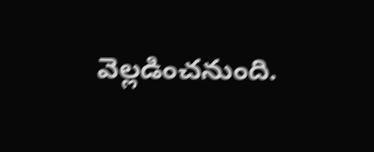వెల్లడించనుంది.